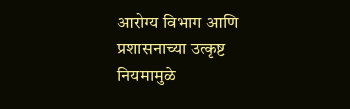आरोग्य विभाग आणि प्रशासनाच्या उत्कृष्ट नियमामुळे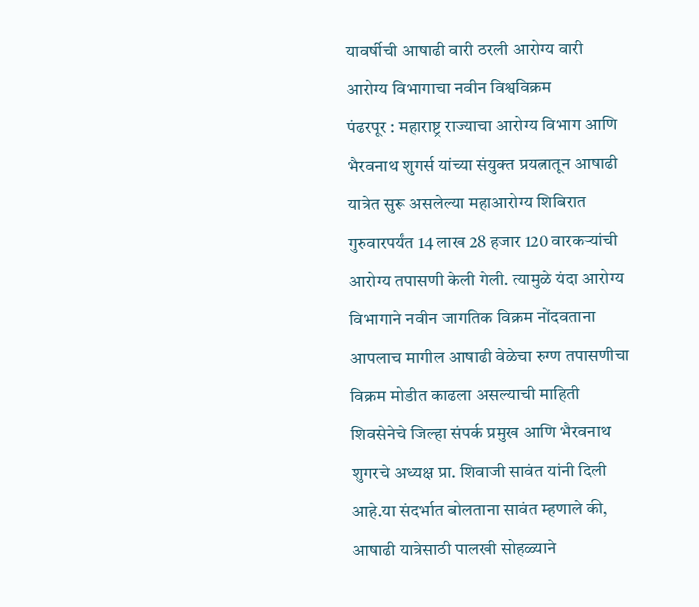यावर्षीची आषाढी वारी ठरली आरोग्य वारी
आरोग्य विभागाचा नवीन विश्वविक्रम
पंढरपूर : महाराष्ट्र राज्याचा आरोग्य विभाग आणि भैरवनाथ शुगर्स यांच्या संयुक्त प्रयत्नातून आषाढी यात्रेत सुरू असलेल्या महाआरोग्य शिबिरात गुरुवारपर्यंत 14 लाख 28 हजार 120 वारकऱ्यांची आरोग्य तपासणी केली गेली. त्यामुळे यंदा आरोग्य विभागाने नवीन जागतिक विक्रम नोंदवताना आपलाच मागील आषाढी वेळेचा रुग्ण तपासणीचा विक्रम मोडीत काढला असल्याची माहिती शिवसेनेचे जिल्हा संपर्क प्रमुख आणि भैरवनाथ शुगरचे अध्यक्ष प्रा. शिवाजी सावंत यांनी दिली आहे.या संदर्भात बोलताना सावंत म्हणाले की, आषाढी यात्रेसाठी पालखी सोहळ्याने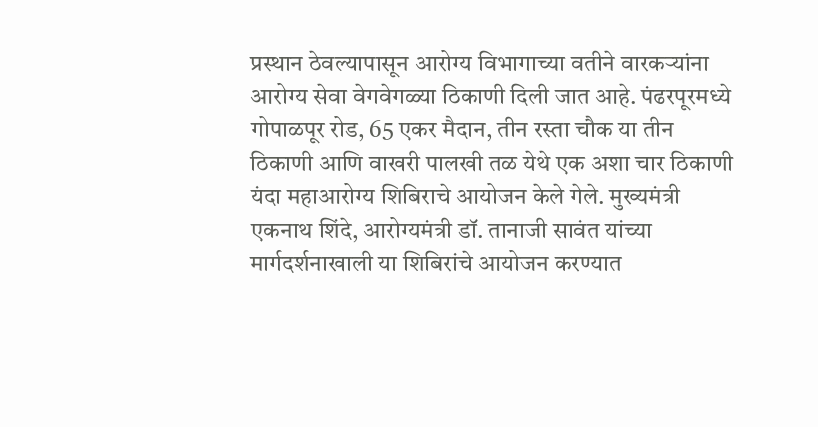प्रस्थान ठेवल्यापासून आरोग्य विभागाच्या वतीने वारकऱ्यांना आरोग्य सेवा वेगवेगळ्या ठिकाणी दिली जात आहे. पंढरपूरमध्ये गोपाळपूर रोड, 65 एकर मैदान, तीन रस्ता चौक या तीन ठिकाणी आणि वाखरी पालखी तळ येथे एक अशा चार ठिकाणी यंदा महाआरोग्य शिबिराचे आयोजन केले गेले. मुख्यमंत्री एकनाथ शिंदे, आरोग्यमंत्री डॉ. तानाजी सावंत यांच्या मार्गदर्शनाखाली या शिबिरांचे आयोजन करण्यात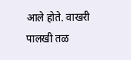आले होते. वाखरी पालखी तळ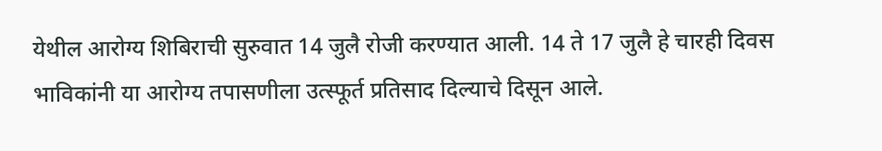येथील आरोग्य शिबिराची सुरुवात 14 जुलै रोजी करण्यात आली. 14 ते 17 जुलै हे चारही दिवस भाविकांनी या आरोग्य तपासणीला उत्स्फूर्त प्रतिसाद दिल्याचे दिसून आले.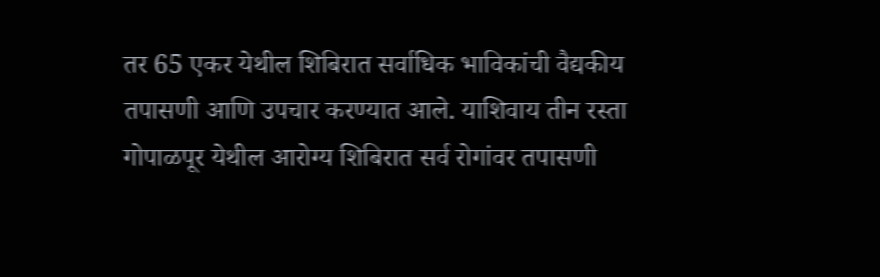तर 65 एकर येथील शिबिरात सर्वाधिक भाविकांची वैद्यकीय तपासणी आणि उपचार करण्यात आले. याशिवाय तीन रस्ता गोपाळपूर येथील आरोग्य शिबिरात सर्व रोगांवर तपासणी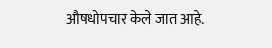औषधोपचार केले जात आहे.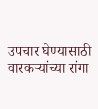उपचार घेण्यासाठी वारकऱ्यांच्या रांगा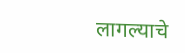लागल्याचे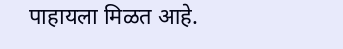पाहायला मिळत आहे.